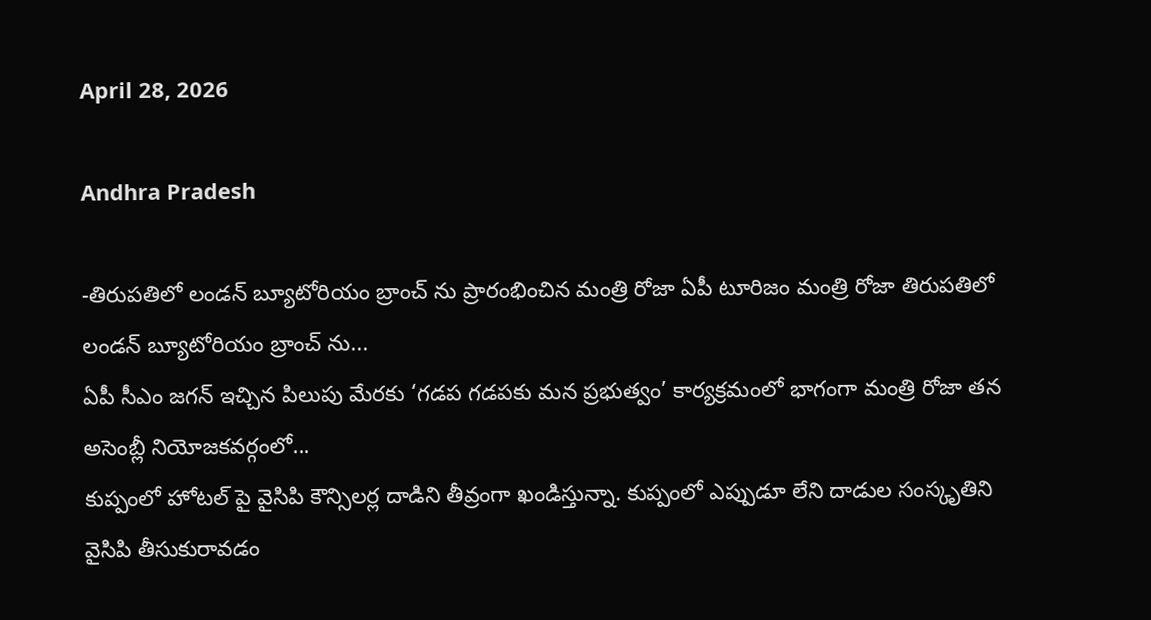April 28, 2026

Andhra Pradesh

-తిరుపతిలో లండన్ బ్యూటోరియం బ్రాంచ్ ను ప్రారంభించిన మంత్రి రోజా ఏపీ టూరిజం మంత్రి రోజా తిరుపతిలో లండన్ బ్యూటోరియం బ్రాంచ్ ను...
ఏపీ సీఎం జగన్‌ ఇచ్చిన పిలుపు మేరకు ‘గడప గడపకు మన ప్రభుత్వం’ కార్యక్రమంలో భాగంగా మంత్రి రోజా తన అసెంబ్లీ నియోజకవర్గంలో...
కుప్పంలో హోటల్ పై వైసిపి కౌన్సిలర్ల దాడిని తీవ్రంగా ఖండిస్తున్నా. కుప్పంలో ఎప్పుడూ లేని దాడుల సంస్కృతిని వైసిపి తీసుకురావడం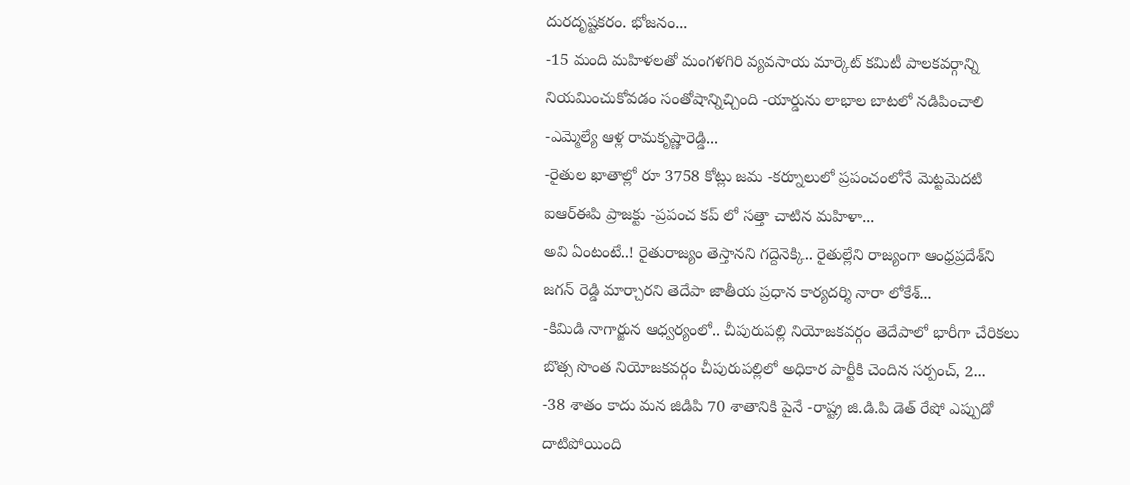దురదృష్టకరం. భోజనం...
-15 మంది మహిళలతో మంగళగిరి వ్యవసాయ మార్కెట్ కమిటీ పాలకవర్గాన్ని నియమించుకోవడం సంతోషాన్నిచ్చింది -యార్డును లాభాల బాటలో నడిపించాలి -ఎమ్మెల్యే ఆళ్ల రామకృష్ణారెడ్డి...
-రైతుల ఖాతాల్లో రూ 3758 కోట్లు జమ -కర్నూలులో ప్రపంచంలోనే మెట్టమెదటి ఐఆర్ఈపి ప్రాజక్టు -ప్రపంచ కప్ లో సత్తా చాటిన మహిళా...
అవి ఏంటంటే..! రైతురాజ్యం తెస్తాన‌ని గ‌ద్దెనెక్కి.. రైతుల్లేని రాజ్యంగా ఆంధ్రప్రదేశ్‌ని జగన్ రెడ్డి మార్చారని తెదేపా జాతీయ ప్రధాన కార్యదర్శి నారా లోకేశ్...
-కిమిడి నాగార్జున ఆధ్వర్యంలో.. చీపురుపల్లి నియోజకవర్గం తెదేపాలో భారీగా చేరికలు బొత్స సొంత నియోజకవర్గం చీపురుపల్లిలో అధికార పార్టీకి చెందిన సర్పంచ్, 2...
-38 శాతం కాదు మన జిడిపి 70 శాతానికి పైనే -రాష్ట్ర జి.డి.పి డెత్ రేషో ఎప్పుడో దాటిపోయింది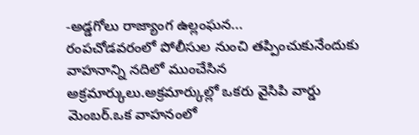-అడ్డగోలు రాజ్యాంగ ఉల్లంఘన...
రంపచోడవరంలో పోలీసుల నుంచి తప్పించుకునేందుకు వాహనాన్ని నదిలో ముంచేసిన అక్రమార్కులు.అక్రమార్కుల్లో ఒకరు వైసిపి వార్డు మెంబర్.ఒక వాహనంలో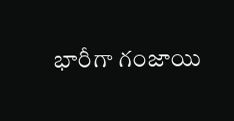భారీగా గంజాయి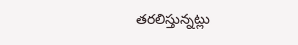తరలిస్తున్నట్లు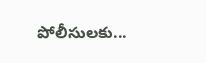పోలీసులకు...